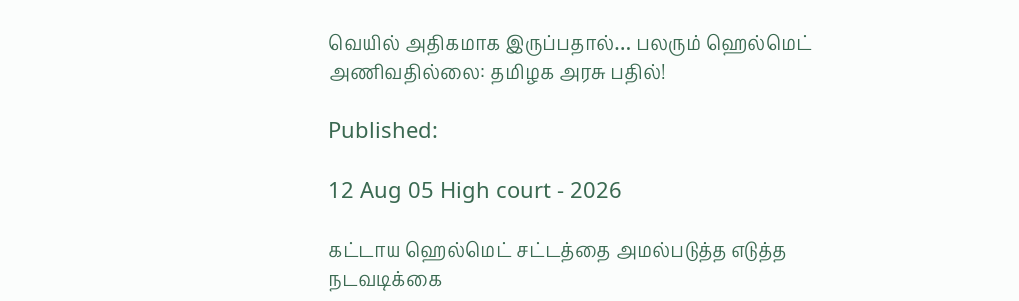வெயில் அதிகமாக இருப்பதால்… பலரும் ஹெல்மெட் அணிவதில்லை: தமிழக அரசு பதில்!

Published:

12 Aug 05 High court - 2026

கட்டாய ஹெல்மெட் சட்டத்தை அமல்படுத்த எடுத்த நடவடிக்கை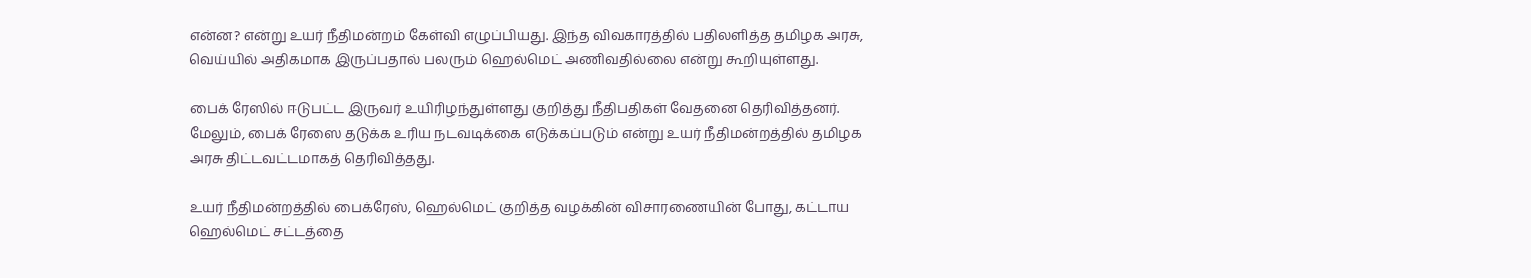என்ன? என்று உயர் நீதிமன்றம் கேள்வி எழுப்பியது. இந்த விவகாரத்தில் பதிலளித்த தமிழக அரசு, வெய்யில் அதிகமாக இருப்பதால் பலரும் ஹெல்மெட் அணிவதில்லை என்று கூறியுள்ளது.

பைக் ரேஸில் ஈடுபட்ட இருவர் உயிரிழந்துள்ளது குறித்து நீதிபதிகள் வேதனை தெரிவித்தனர். மேலும், பைக் ரேஸை தடுக்க உரிய நடவடிக்கை எடுக்கப்படும் என்று உயர் நீதிமன்றத்தில் தமிழக அரசு திட்டவட்டமாகத் தெரிவித்தது.

உயர் நீதிமன்றத்தில் பைக்ரேஸ், ஹெல்மெட் குறித்த வழக்கின் விசாரணையின் போது, கட்டாய ஹெல்மெட் சட்டத்தை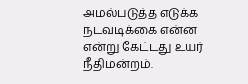அமல்படுத்த எடுக்க நடவடிக்கை என்ன என்று கேட்டது உயர் நீதிமன்றம்.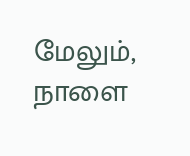மேலும், நாளை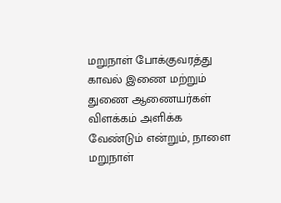மறுநாள் போக்குவரத்து காவல் இணை மற்றும் துணை ஆணையர்கள் விளக்கம் அளிக்க வேண்டும் என்றும், நாளை மறுநாள்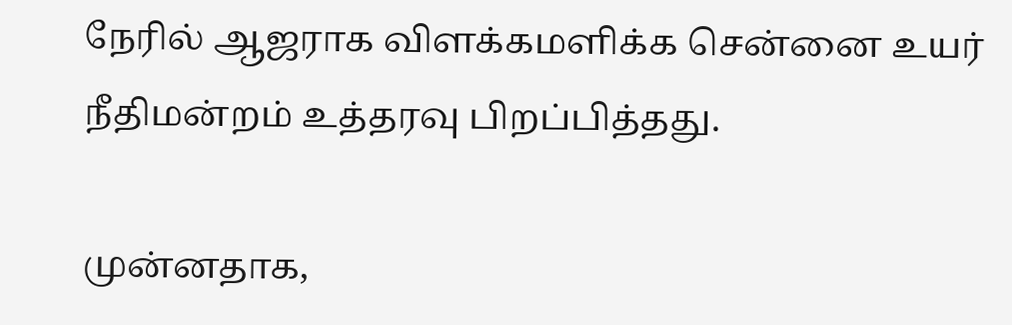நேரில் ஆஜராக விளக்கமளிக்க சென்னை உயர் நீதிமன்றம் உத்தரவு பிறப்பித்தது.

முன்னதாக,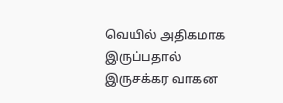வெயில் அதிகமாக இருப்பதால் இருசக்கர வாகன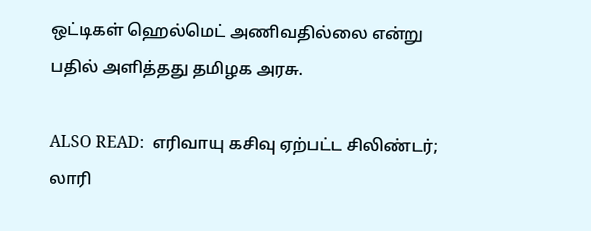ஒட்டிகள் ஹெல்மெட் அணிவதில்லை என்று பதில் அளித்தது தமிழக அரசு.

ALSO READ:  எரிவாயு கசிவு ஏற்பட்ட சிலிண்டர்; லாரி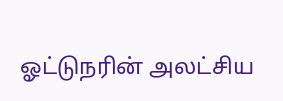ஓட்டுநரின் அலட்சிய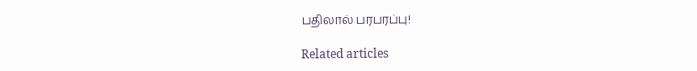பதிலால் பரபரப்பு!

Related articles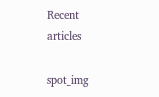Recent articles

spot_img